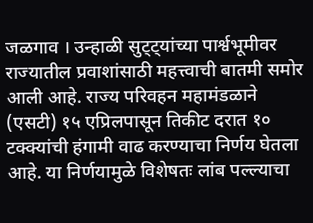जळगाव । उन्हाळी सुट्ट्यांच्या पार्श्वभूमीवर राज्यातील प्रवाशांसाठी महत्त्वाची बातमी समोर आली आहे. राज्य परिवहन महामंडळाने (एसटी) १५ एप्रिलपासून तिकीट दरात १० टक्क्यांची हंगामी वाढ करण्याचा निर्णय घेतला आहे. या निर्णयामुळे विशेषतः लांब पल्ल्याचा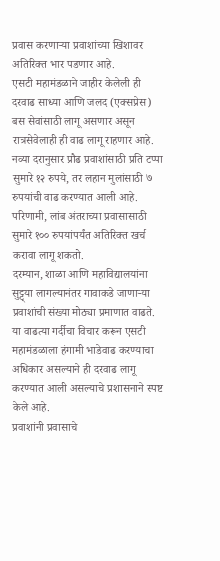प्रवास करणाऱ्या प्रवाशांच्या खिशावर अतिरिक्त भार पडणार आहे.
एसटी महामंडळाने जाहीर केलेली ही दरवाढ साध्या आणि जलद (एक्सप्रेस) बस सेवांसाठी लागू असणार असून रात्रसेवेलाही ही वाढ लागू राहणार आहे. नव्या दरानुसार प्रौढ प्रवाशांसाठी प्रति टप्पा सुमारे १२ रुपये, तर लहान मुलांसाठी ७ रुपयांची वाढ करण्यात आली आहे. परिणामी, लांब अंतराच्या प्रवासासाठी सुमारे १०० रुपयांपर्यंत अतिरिक्त खर्च करावा लागू शकतो.
दरम्यान, शाळा आणि महाविद्यालयांना सुट्ट्या लागल्यानंतर गावाकडे जाणाऱ्या प्रवाशांची संख्या मोठ्या प्रमाणात वाढते. या वाढत्या गर्दीचा विचार करून एसटी महामंडळाला हंगामी भाडेवाढ करण्याचा अधिकार असल्याने ही दरवाढ लागू करण्यात आली असल्याचे प्रशासनाने स्पष्ट केले आहे.
प्रवाशांनी प्रवासाचे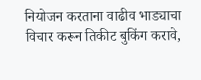नियोजन करताना वाढीव भाड्याचा विचार करून तिकीट बुकिंग करावे,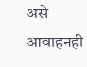असे आवाहनही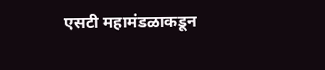एसटी महामंडळाकडून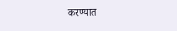करण्यात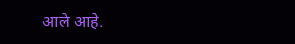आले आहे.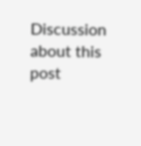Discussion about this post